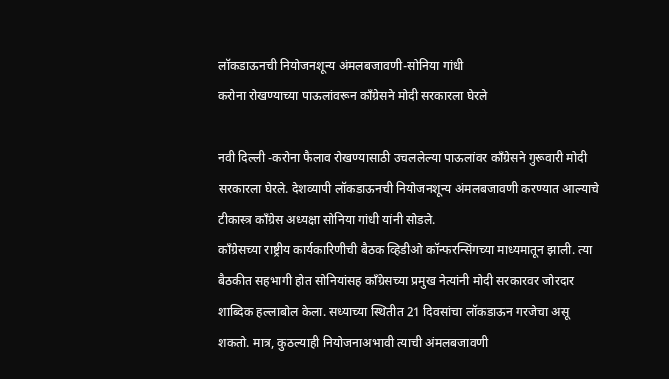लॉकडाऊनची नियोजनशून्य अंमलबजावणी-सोनिया गांधी
करोना रोखण्याच्या पाऊलांवरून कॉंग्रेसने मोदी सरकारला घेरले

नवी दिल्ली -करोना फैलाव रोखण्यासाठी उचललेल्या पाऊलांवर कॉंग्रेसने गुरूवारी मोदी सरकारला घेरले. देशव्यापी लॉकडाऊनची नियोजनशून्य अंमलबजावणी करण्यात आल्याचे टीकास्त्र कॉंग्रेस अध्यक्षा सोनिया गांधी यांनी सोडले.
कॉंग्रेसच्या राष्ट्रीय कार्यकारिणीची बैठक व्हिडीओ कॉन्फरन्सिंगच्या माध्यमातून झाली. त्या बैठकीत सहभागी होत सोनियांसह कॉंग्रेसच्या प्रमुख नेत्यांनी मोदी सरकारवर जोरदार शाब्दिक हल्लाबोल केला. सध्याच्या स्थितीत 21 दिवसांचा लॉकडाऊन गरजेचा असू शकतो. मात्र, कुठल्याही नियोजनाअभावी त्याची अंमलबजावणी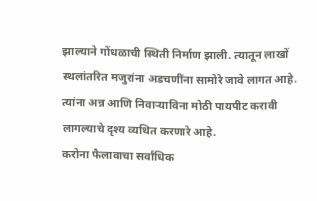झाल्याने गोंधळाची स्थिती निर्माण झाली. त्यातून लाखों स्थलांतरित मजुरांना अडचणींना सामोरे जावे लागत आहे. त्यांना अन्न आणि निवाऱ्याविना मोठी पायपीट करावी लागल्याचे दृश्य व्यथित करणारे आहे.
करोना फैलावाचा सर्वांधिक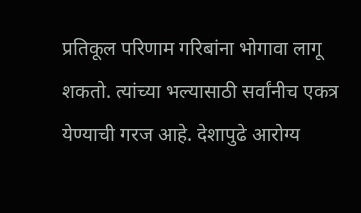प्रतिकूल परिणाम गरिबांना भोगावा लागू शकतो. त्यांच्या भल्यासाठी सर्वांनीच एकत्र येण्याची गरज आहे. देशापुढे आरोग्य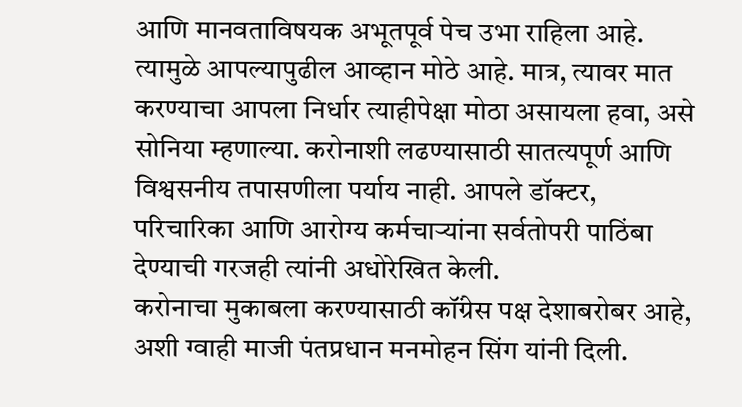आणि मानवताविषयक अभूतपूर्व पेच उभा राहिला आहे. त्यामुळे आपल्यापुढील आव्हान मोठे आहे. मात्र, त्यावर मात करण्याचा आपला निर्धार त्याहीपेक्षा मोठा असायला हवा, असे सोनिया म्हणाल्या. करोनाशी लढण्यासाठी सातत्यपूर्ण आणि विश्वसनीय तपासणीला पर्याय नाही. आपले डॉक्टर, परिचारिका आणि आरोग्य कर्मचाऱ्यांना सर्वतोपरी पाठिंबा देण्याची गरजही त्यांनी अधोरेखित केली.
करोनाचा मुकाबला करण्यासाठी कॉंग्रेस पक्ष देशाबरोबर आहे, अशी ग्वाही माजी पंतप्रधान मनमोहन सिंग यांनी दिली.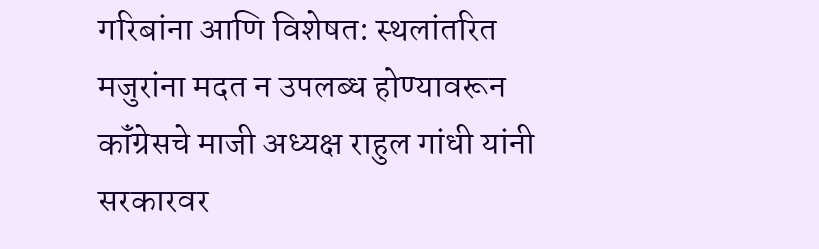गरिबांना आणि विशेषत: स्थलांतरित मजुरांना मदत न उपलब्ध होण्यावरून कॉंग्रेसचे माजी अध्यक्ष राहुल गांधी यांनी सरकारवर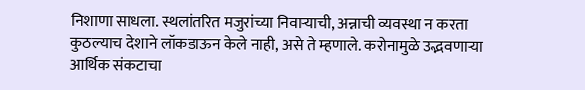निशाणा साधला. स्थलांतरित मजुरांच्या निवाऱ्याची, अन्नाची व्यवस्था न करता कुठल्याच देशाने लॉकडाऊन केले नाही, असे ते म्हणाले. करोनामुळे उद्भवणाऱ्या आर्थिक संकटाचा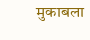मुकाबला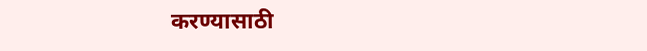करण्यासाठी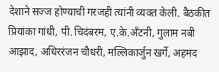देशाने सज्ज होण्याची गरजही त्यांनी व्यक्त केली. बैठकीत प्रियांका गांधी, पी.चिदंबरम, ए.के.अँटनी, गुलाम नबी आझाद, अधिररंजन चौधरी, मल्लिकार्जुन खर्गे, अहमद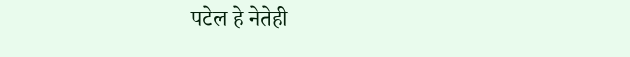पटेल हे नेतेही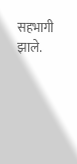सहभागी झाले.